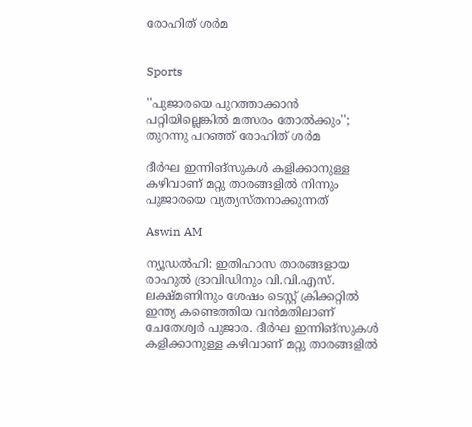രോഹിത് ശർമ


Sports

''പുജാരയെ പുറത്താക്കാൻ പറ്റിയില്ലെങ്കിൽ മത്സരം തോൽക്കും''; തുറന്നു പറഞ്ഞ് രോഹിത് ശർമ

ദീർഘ ഇന്നിങ്സുകൾ കളിക്കാനുള്ള കഴിവാണ് മറ്റു താരങ്ങളിൽ നിന്നും പുജാരയെ വ‍്യത‍്യസ്തനാക്കുന്നത്

Aswin AM

ന‍്യൂഡൽഹി: ഇതിഹാസ താരങ്ങളായ രാഹുൽ ദ്രാവിഡിനും വി.വി.എസ്. ലക്ഷ്മണിനും ശേഷം ടെസ്റ്റ് ക്രിക്കറ്റിൽ ഇന്ത‍്യ കണ്ടെത്തിയ വൻമതിലാണ് ചേതേശ്വർ പുജാര. ദീർഘ ഇന്നിങ്സുകൾ കളിക്കാനുള്ള കഴിവാണ് മറ്റു താരങ്ങളിൽ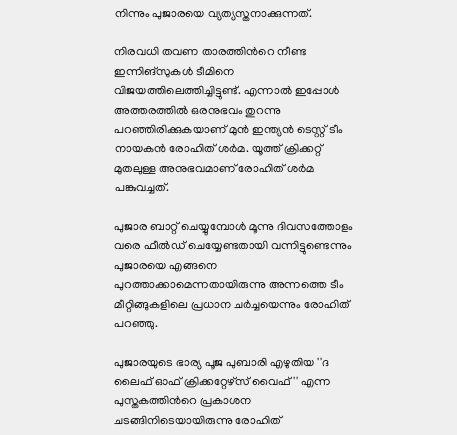നിന്നും പുജാരയെ വ‍്യത‍്യസ്തനാക്കുന്നത്.

നിരവധി തവണ താരത്തിന്‍റെ നീണ്ട ഇന്നിങ്സുകൾ ടീമിനെ വിജയത്തിലെത്തിച്ചിട്ടുണ്ട്. എന്നാൽ ഇപ്പോൾ അത്തരത്തിൽ ഒരനുഭവം തുറന്നു പറഞ്ഞിരിക്കുകയാണ് മുൻ ഇന്ത‍്യൻ ടെസ്റ്റ് ടീം നായകൻ രോഹിത് ശർമ. യൂത്ത് ക്രിക്കറ്റ് മുതലുള്ള അനുഭവമാണ് രോഹിത് ശർമ പങ്കുവച്ചത്.

പുജാര ബാറ്റ് ചെയ്യുമ്പോൾ മൂന്നു ദിവസത്തോളം വരെ ഫീൽഡ് ചെയ്യേണ്ടതായി വന്നിട്ടുണ്ടെന്നും പുജാരയെ എങ്ങനെ പുറത്താക്കാമെന്നതായിരുന്നു അന്നത്തെ ടീം മീറ്റിങ്ങുകളിലെ പ്രധാന ചർച്ചയെന്നും രോഹിത് പറഞ്ഞു.

പുജാരയുടെ ഭാര‍്യ പൂജ പുബാരി എഴുതിയ ''ദ ലൈഫ് ഓഫ് ക്രിക്കറ്റേഴ്സ് വൈഫ്'' എന്ന പുസ്തകത്തിന്‍റെ പ്രകാശന ചടങ്ങിനിടെയായിരുന്നു രോഹിത്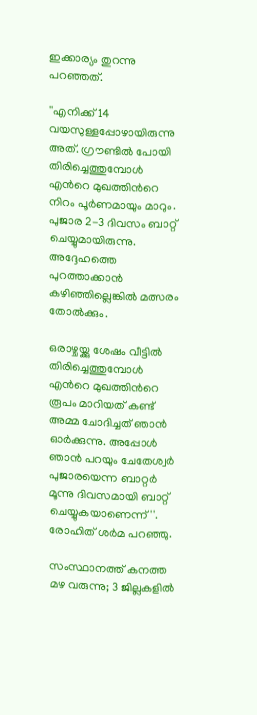ഇക്കാര‍്യം തുറന്നു പറഞ്ഞത്.

''എനിക്ക് 14 വയസുള്ളപ്പോഴായിരുന്നു അത്. ഗ്രൗണ്ടിൽ പോയി തിരിച്ചെത്തുമ്പോൾ എന്‍റെ മുഖത്തിന്‍റെ നിറം പൂർണമായും മാറും. പുജാര 2-3 ദിവസം ബാറ്റ് ചെയ്യുമായിരുന്നു. അദ്ദേഹത്തെ പുറത്താക്കാൻ കഴിഞ്ഞില്ലെങ്കിൽ മത്സരം തോൽക്കും.

ഒരാഴ്ചയ്ക്കു ശേഷം വീട്ടിൽ തിരിച്ചെത്തുമ്പോൾ എന്‍റെ മുഖത്തിന്‍റെ രൂപം മാറിയത് കണ്ട് അമ്മ ചോദിച്ചത് ഞാന്‍ ഓർക്കുന്നു. അപ്പോൾ ഞാൻ പറയും ചേതേശ്വർ പുജാരയെന്ന ബാറ്റർ മൂന്നു ദിവസമായി ബാറ്റ് ചെയ്യുകയാണെന്ന്''. രോഹിത് ശർമ പറഞ്ഞു.

സംസ്ഥാനത്ത് കനത്ത മഴ വരുന്നു; 3 ജില്ലകളിൽ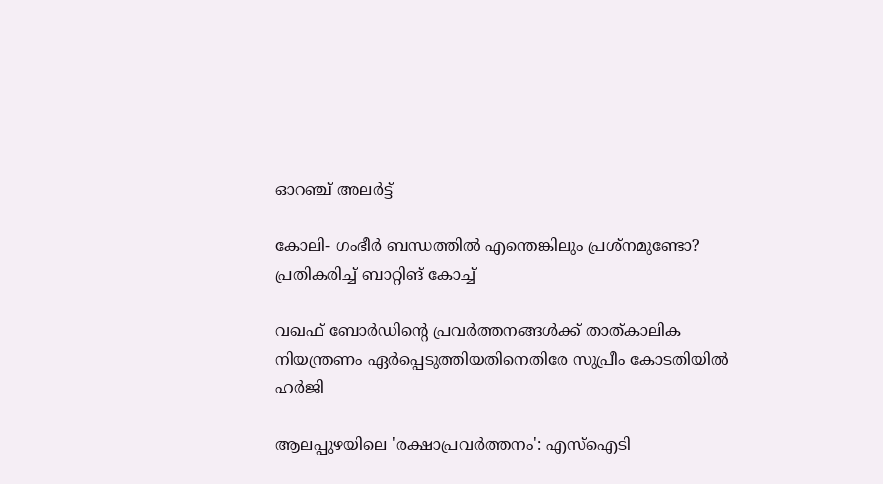ഓറഞ്ച് അലർട്ട്

കോലി- ഗംഭീർ ബന്ധത്തിൽ എന്തെങ്കിലും പ്രശ്നമുണ്ടോ‍? പ്രതികരിച്ച് ബാറ്റിങ് കോച്ച്

വഖഫ് ബോർഡിന്‍റെ പ്രവർത്തനങ്ങൾക്ക് താത്കാലിക നിയന്ത്രണം ഏർപ്പെടുത്തിയതിനെതിരേ സുപ്രീം കോടതിയിൽ ഹർജി

ആലപ്പുഴയിലെ 'രക്ഷാപ്രവർത്തനം': എസ്ഐടി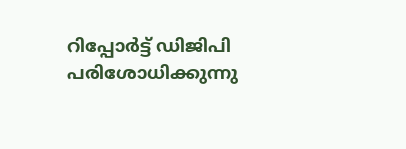റിപ്പോർട്ട് ഡിജിപി പരിശോധിക്കുന്നു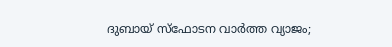ദുബായ് സ്ഫോടന വാർത്ത വ്യാജം;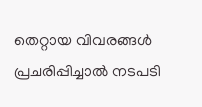തെറ്റായ വിവരങ്ങൾ പ്രചരിപ്പിച്ചാൽ നടപടി